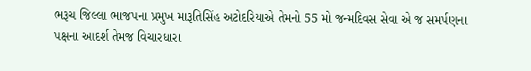ભરૂચ જિલ્લા ભાજપના પ્રમુખ મારૂતિસિંહ અટોદરિયાએ તેમનો 55 મો જન્મદિવસ સેવા એ જ સમર્પણના પક્ષના આદર્શ તેમજ વિચારધારા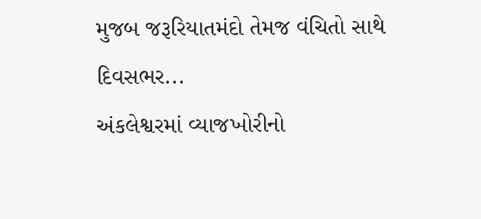મુજબ જરૂરિયાતમંદો તેમજ વંચિતો સાથે દિવસભર...
અંકલેશ્વરમાં વ્યાજખોરીનો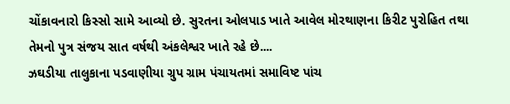ચોંકાવનારો કિસ્સો સામે આવ્યો છે. સુરતના ઓલપાડ ખાતે આવેલ મોરથાણના કિરીટ પુરોહિત તથા તેમનો પુત્ર સંજય સાત વર્ષથી અંકલેશ્વર ખાતે રહે છે....
ઝઘડીયા તાલુકાના પડવાણીયા ગ્રુપ ગ્રામ પંચાયતમાં સમાવિષ્ટ પાંચ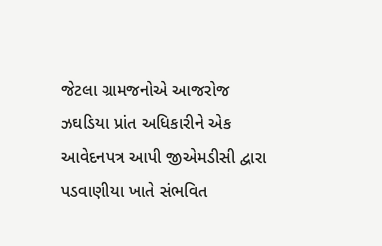જેટલા ગ્રામજનોએ આજરોજ ઝઘડિયા પ્રાંત અધિકારીને એક આવેદનપત્ર આપી જીએમડીસી દ્વારા પડવાણીયા ખાતે સંભવિત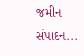જમીન સંપાદન...